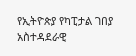የኢትዮጵያ የካፒታል ገበያ አስተዳደራዊ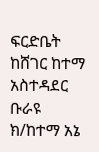ፍርድቤት ከሸገር ከተማ አስተዳደር ቡራዩ ክ/ከተማ አኔ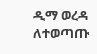ዲማ ወረዳ ለተወጣጡ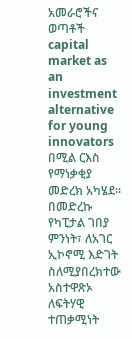አመራሮችና ወጣቶች capital market as an investment alternative for young innovators በሚል ርእስ የማነቃቂያ መድረክ አካሄደ።
በመድረኩ የካፒታል ገበያ ምንነት፣ ለአገር ኢኮኖሚ እድገት ስለሚያበረክተው አስተዋጽኦ ለፍትሃዊ ተጠቃሚነት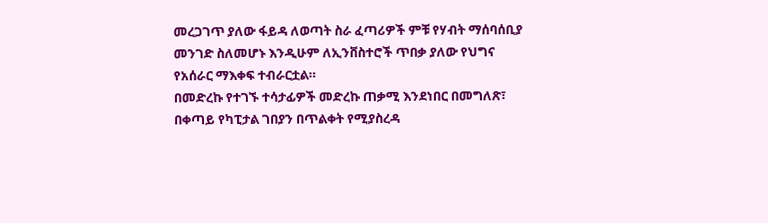መረጋገጥ ያለው ፋይዳ ለወጣት ስራ ፈጣሪዎች ምቹ የሃብት ማሰባሰቢያ መንገድ ስለመሆኑ እንዲሁም ለኢንቨስተሮች ጥበቃ ያለው የህግና የአሰራር ማእቀፍ ተብራርቷል።
በመድረኩ የተገኙ ተሳታፊዎች መድረኩ ጠቃሚ እንደነበር በመግለጽ፣ በቀጣይ የካፒታል ገበያን በጥልቀት የሚያስረዳ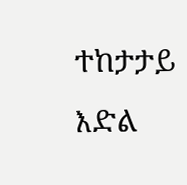ተከታታይ እድል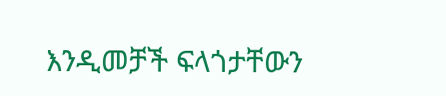እንዲመቻች ፍላጎታቸውን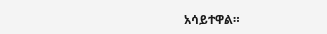አሳይተዋል።